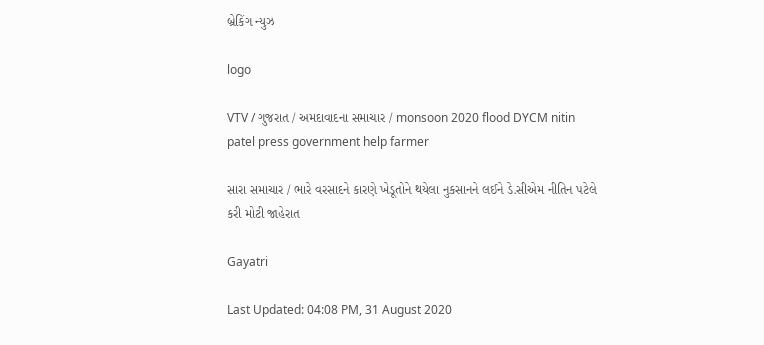બ્રેકિંગ ન્યુઝ

logo

VTV / ગુજરાત / અમદાવાદના સમાચાર / monsoon 2020 flood DYCM nitin patel press government help farmer

સારા સમાચાર / ભારે વરસાદને કારણે ખેડૂતોને થયેલા નુકસાનને લઈને ડે.સીએમ નીતિન પટેલે કરી મોટી જાહેરાત

Gayatri

Last Updated: 04:08 PM, 31 August 2020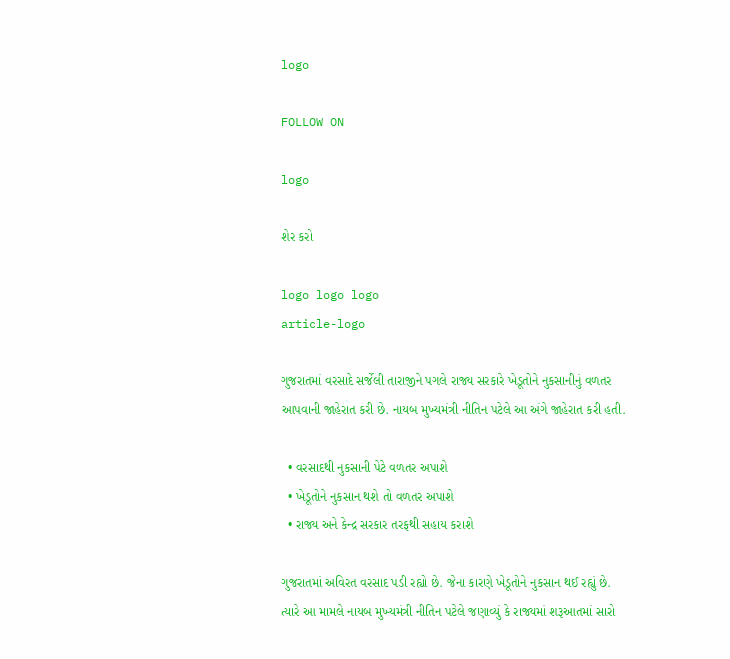logo

FOLLOW ON

logo

શેર કરો

logo logo logo
article-logo

ગુજરાતમાં વરસાદે સર્જેલી તારાજીને પગલે રાજ્ય સરકારે ખેડૂતોને નુકસાનીનું વળતર આપવાની જાહેરાત કરી છે. નાયબ મુખ્યમંત્રી નીતિન પટેલે આ અંગે જાહેરાત કરી હતી.

  • વરસાદથી નુકસાની પેટે વળતર અપાશે
  • ખેડૂતોને નુકસાન થશે તો વળતર અપાશે
  • રાજ્ય અને કેન્દ્ર સરકાર તરફથી સહાય કરાશે

ગુજરાતમાં અવિરત વરસાદ પડી રહ્યો છે. જેના કારણે ખેડૂતોને નુકસાન થઈ રહ્યું છે. ત્યારે આ મામલે નાયબ મુખ્યમંત્રી નીતિન પટેલે જણાવ્યું કે રાજ્યમાં શરૂઆતમાં સારો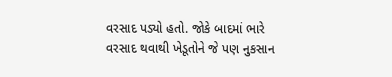વરસાદ પડ્યો હતો. જોકે બાદમાં ભારે વરસાદ થવાથી ખેડૂતોને જે પણ નુકસાન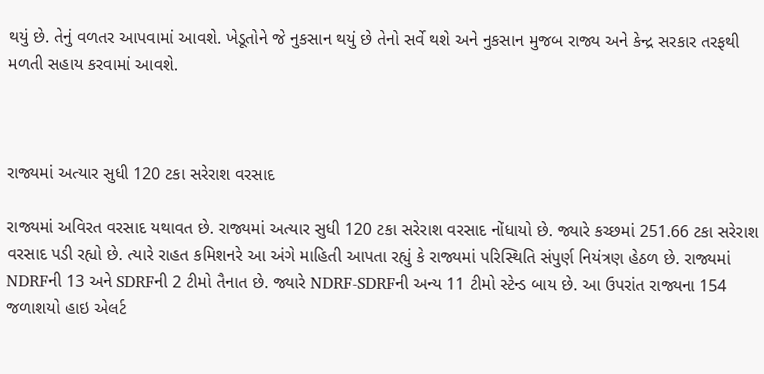થયું છે. તેનું વળતર આપવામાં આવશે. ખેડૂતોને જે નુકસાન થયું છે તેનો સર્વે થશે અને નુકસાન મુજબ રાજ્ય અને કેન્દ્ર સરકાર તરફથી મળતી સહાય કરવામાં આવશે.



રાજ્યમાં અત્યાર સુધી 120 ટકા સરેરાશ વરસાદ

રાજ્યમાં અવિરત વરસાદ યથાવત છે. રાજ્યમાં અત્યાર સુધી 120 ટકા સરેરાશ વરસાદ નોંધાયો છે. જ્યારે કચ્છમાં 251.66 ટકા સરેરાશ વરસાદ પડી રહ્યો છે. ત્યારે રાહત કમિશનરે આ અંગે માહિતી આપતા રહ્યું કે રાજ્યમાં પરિસ્થિતિ સંપુર્ણ નિયંત્રણ હેઠળ છે. રાજ્યમાં NDRFની 13 અને SDRFની 2 ટીમો તૈનાત છે. જ્યારે NDRF-SDRFની અન્ય 11 ટીમો સ્ટેન્ડ બાય છે. આ ઉપરાંત રાજ્યના 154 જળાશયો હાઇ એલર્ટ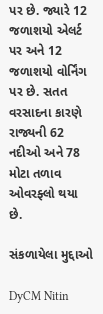પર છે. જ્યારે 12 જળાશયો એલર્ટ પર અને 12 જળાશયો વોર્નિંગ પર છે. સતત વરસાદના કારણે રાજ્યની 62 નદીઓ અને 78 મોટા તળાવ ઓવરફ્લો થયા છે.

સંકળાયેલા મુદ્દાઓ

DyCM Nitin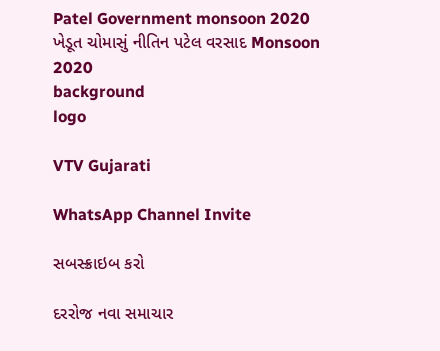Patel Government monsoon 2020 ખેડૂત ચોમાસું નીતિન પટેલ વરસાદ Monsoon 2020
background
logo

VTV Gujarati

WhatsApp Channel Invite

સબસ્ક્રાઇબ કરો

દરરોજ નવા સમાચાર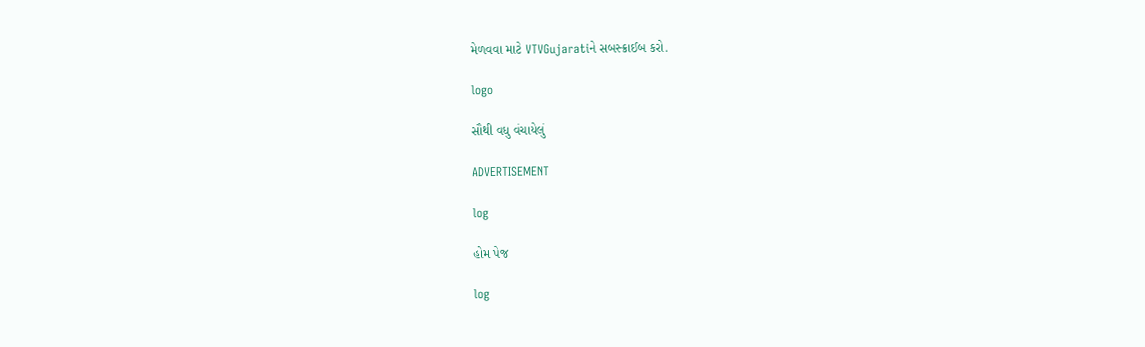મેળવવા માટે VTVGujaratiને સબસ્ક્રાઈબ કરો.

logo

સૌથી વધુ વંચાયેલું

ADVERTISEMENT

log

હોમ પેજ

log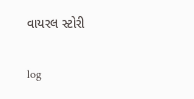વાયરલ સ્ટોરી

log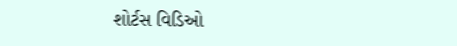શોર્ટસ વિડિઓ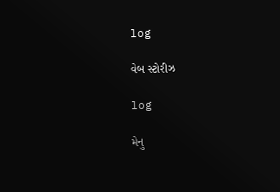log

વેબ સ્ટોરીઝ

log

મેનુ